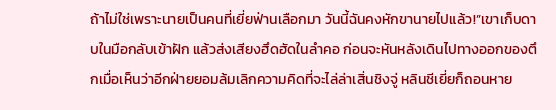ถ้าไม่ใช่เพราะนายเป็นคนที่เยี่ยฟ่านเลือกมา วันนี้ฉันคงหักขานายไปแล้ว!”เขาเก็บดาบในมือกลับเข้าฝัก แล้วส่งเสียงฮึดฮัดในลำคอ ก่อนจะหันหลังเดินไปทางออกของตึกเมื่อเห็นว่าอีกฝ่ายยอมล้มเลิกความคิดที่จะไล่ล่าเสิ่นชิงจู่ หลินชีเยี่ยก็ถอนหาย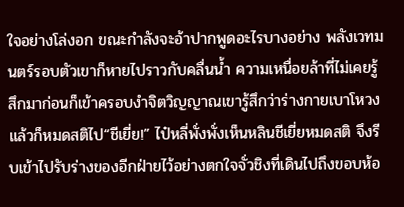ใจอย่างโล่งอก ขณะกำลังจะอ้าปากพูดอะไรบางอย่าง พลังเวทมนตร์รอบตัวเขาก็หายไปราวกับคลื่นน้ำ ความเหนื่อยล้าที่ไม่เคยรู้สึกมาก่อนก็เข้าครอบงำจิตวิญญาณเขารู้สึกว่าร่างกายเบาโหวง แล้วก็หมดสติไป“ชีเยี่ย!” ไป๋หลี่พั่งพั่งเห็นหลินชีเยี่ยหมดสติ จึงรีบเข้าไปรับร่างของอีกฝ่ายไว้อย่างตกใจจั่วชิงที่เดินไปถึงขอบห้อ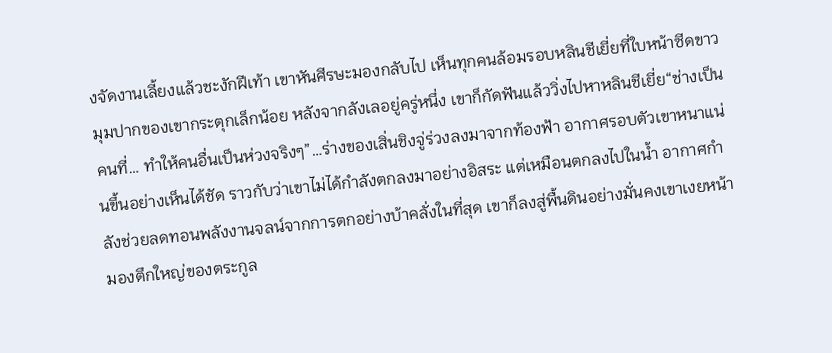งจัดงานเลี้ยงแล้วชะงักฝีเท้า เขาหันศีรษะมองกลับไป เห็นทุกคนล้อมรอบหลินชีเยี่ยที่ใบหน้าซีดขาว มุมปากของเขากระตุกเล็กน้อย หลังจากลังเลอยู่ครู่หนึ่ง เขาก็กัดฟันแล้ววิ่งไปหาหลินชีเยี่ย“ช่างเป็นคนที่… ทำให้คนอื่นเป็นห่วงจริงๆ”…ร่างของเสิ่นชิงจู่ร่วงลงมาจากท้องฟ้า อากาศรอบตัวเขาหนาแน่นขึ้นอย่างเห็นได้ชัด ราวกับว่าเขาไม่ได้กำลังตกลงมาอย่างอิสระ แต่เหมือนตกลงไปในน้ำ อากาศกำลังช่วยลดทอนพลังงานจลน์จากการตกอย่างบ้าคลั่งในที่สุด เขาก็ลงสู่พื้นดินอย่างมั่นคงเขาเงยหน้ามองตึกใหญ่ของตระกูล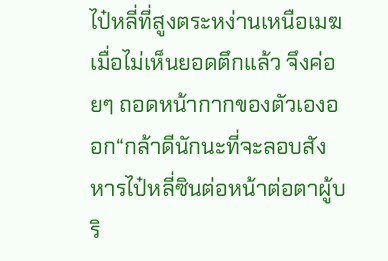ไป๋หลี่ที่สูงตระหง่านเหนือเมฆ เมื่อไม่เห็นยอดตึกแล้ว จึงค่อยๆ ถอดหน้ากากของตัวเองออก“กล้าดีนักนะที่จะลอบสังหารไป๋หลี่ซินต่อหน้าต่อตาผู้บริ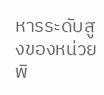หารระดับสูงของหน่วยพิ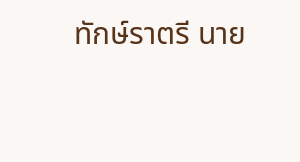ทักษ์ราตรี นาย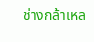ช่างกล้าเหล